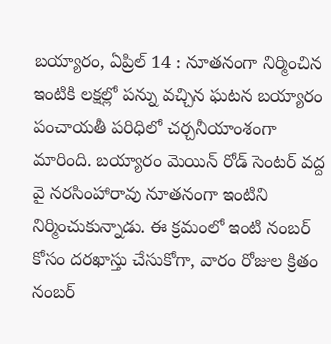బయ్యారం, ఏప్రిల్ 14 : నూతనంగా నిర్మించిన ఇంటికి లక్షల్లో పన్ను వచ్చిన ఘటన బయ్యారం పంచాయతీ పరిధిలో చర్చనీయాంశంగా మారింది. బయ్యారం మెయిన్ రోడ్ సెంటర్ వద్ద వై నరసింహారావు నూతనంగా ఇంటిని నిర్మించుకున్నాడు. ఈ క్రమంలో ఇంటి నంబర్ కోసం దరఖాస్తు చేసుకోగా, వారం రోజుల క్రితం నంబర్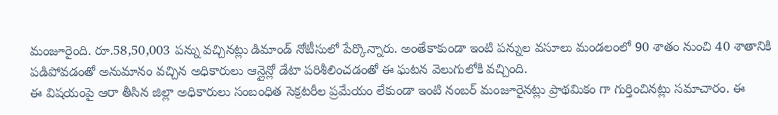మంజూరైంది. రూ.58,50,003 పన్ను వచ్చినట్లు డిమాండ్ నోటీసులో పేర్కొన్నారు. అంతేకాకుండా ఇంటి పన్నుల వసూలు మండలంలో 90 శాతం నుంచి 40 శాతానికి పడిపోవడంతో అనుమానం వచ్చిన అధికారులు ఆన్లైన్లో డేటా పరిశీలించడంతో ఈ ఘటన వెలుగులోకి వచ్చింది.
ఈ విషయంపై ఆరా తీసిన జిల్లా అధికారులు సంబంధిత సెక్రటరీల ప్రమేయం లేకుండా ఇంటి నంబర్ మంజూరైనట్లు ప్రాథమికం గా గుర్తించినట్లు సమాచారం. ఈ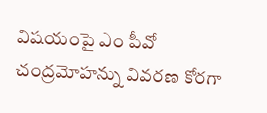విషయంపై ఎం పీవో చంద్రమోహన్ను వివరణ కోరగా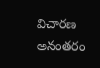విచారణ అనంతరం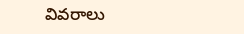వివరాలు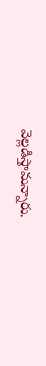వెల్లడిస్తామన్నారు.